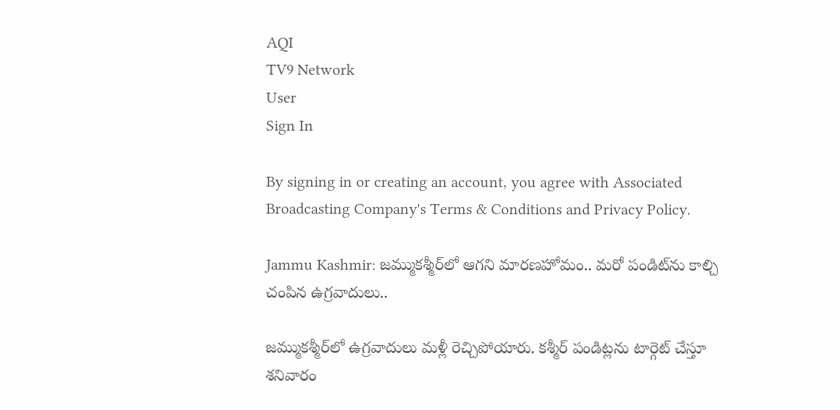AQI
TV9 Network
User
Sign In

By signing in or creating an account, you agree with Associated Broadcasting Company's Terms & Conditions and Privacy Policy.

Jammu Kashmir: జమ్ముకశ్మీర్‌లో ఆగని మారణహోమం.. మరో పండిట్‌ను కాల్చి చంపిన ఉగ్రవాదులు..

జమ్ముకశ్మీర్‌లో ఉగ్రవాదులు మళ్లీ రెచ్చిపోయారు. కశ్మీర్ పండిట్లను టార్గెట్‌ చేస్తూ శనివారం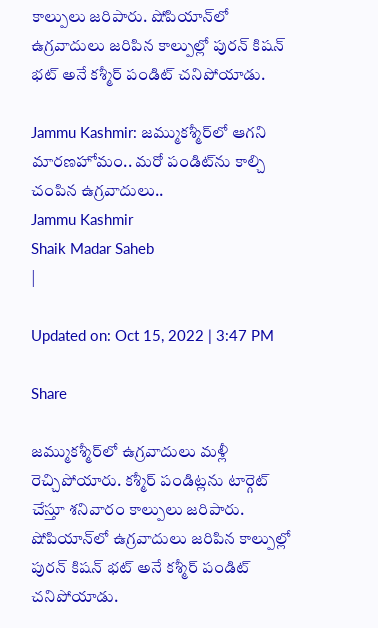కాల్పులు జరిపారు. షోపియాన్‌లో ఉగ్రవాదులు జరిపిన కాల్పుల్లో పురన్‌ కిషన్‌ భట్‌ అనే కశ్మీర్‌ పండిట్‌ చనిపోయాడు.

Jammu Kashmir: జమ్ముకశ్మీర్‌లో ఆగని మారణహోమం.. మరో పండిట్‌ను కాల్చి చంపిన ఉగ్రవాదులు..
Jammu Kashmir
Shaik Madar Saheb
|

Updated on: Oct 15, 2022 | 3:47 PM

Share

జమ్ముకశ్మీర్‌లో ఉగ్రవాదులు మళ్లీ రెచ్చిపోయారు. కశ్మీర్ పండిట్లను టార్గెట్‌ చేస్తూ శనివారం కాల్పులు జరిపారు. షోపియాన్‌లో ఉగ్రవాదులు జరిపిన కాల్పుల్లో పురన్‌ కిషన్‌ భట్‌ అనే కశ్మీర్‌ పండిట్‌ చనిపోయాడు.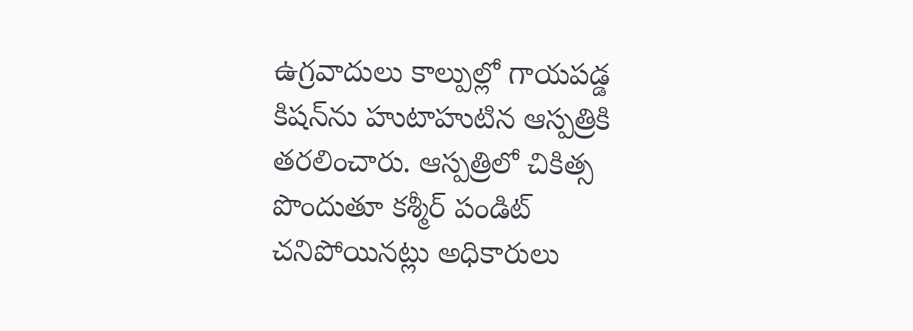ఉగ్రవాదులు కాల్పుల్లో గాయపడ్డ కిషన్‌ను హుటాహుటిన ఆస్పత్రికి తరలించారు. ఆస్పత్రిలో చికిత్స పొందుతూ కశ్మీర్‌ పండిట్‌ చనిపోయినట్లు అధికారులు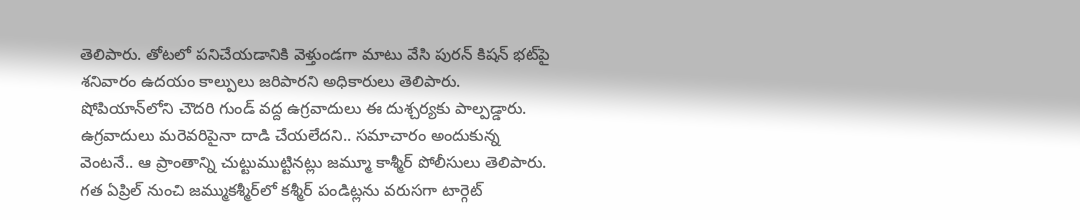తెలిపారు. తోటలో పనిచేయడానికి వెళ్తుండగా మాటు వేసి పురన్‌ కిషన్‌ భట్‌పై శనివారం ఉదయం కాల్పులు జరిపారని అధికారులు తెలిపారు. షోపియాన్‌లోని చౌదరి గుండ్ వద్ద ఉగ్రవాదులు ఈ దుశ్చర్యకు పాల్పడ్డారు. ఉగ్రవాదులు మరెవరిపైనా దాడి చేయలేదని.. సమాచారం అందుకున్న వెంటనే.. ఆ ప్రాంతాన్ని చుట్టుముట్టినట్లు జమ్మూ కాశ్మీర్ పోలీసులు తెలిపారు. గత ఏప్రిల్‌ నుంచి జమ్ముకశ్మీర్‌లో కశ్మీర్‌ పండిట్లను వరుసగా టార్గెట్‌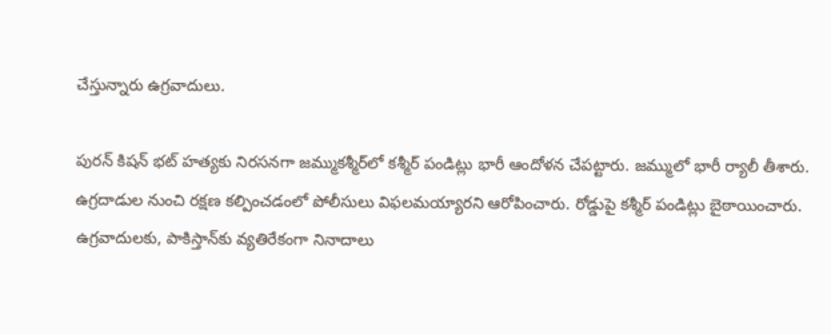చేస్తున్నారు ఉగ్రవాదులు.

పురన్‌ కిషన్‌ భట్‌ హత్యకు నిరసనగా జమ్ముకశ్మీర్‌లో కశ్మీర్‌ పండిట్లు భారీ ఆందోళన చేపట్టారు. జమ్ములో భారీ ర్యాలీ తీశారు. ఉగ్రదాడుల నుంచి రక్షణ కల్పించడంలో పోలీసులు విఫలమయ్యారని ఆరోపించారు. రోడ్డుపై కశ్మీర్‌ పండిట్లు బైఠాయించారు. ఉగ్రవాదులకు, పాకిస్తాన్‌కు వ్యతిరేకంగా నినాదాలు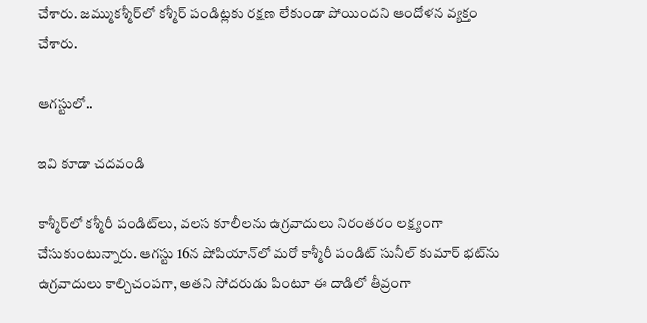చేశారు. జమ్ముకశ్మీర్‌లో కశ్మీర్‌ పండిట్లకు రక్షణ లేకుండా పోయిందని ఆందోళన వ్యక్తం చేశారు.

ఆగస్టులో..

ఇవి కూడా చదవండి

కాశ్మీర్‌లో కశ్మీరీ పండిట్‌లు, వలస కూలీలను ఉగ్రవాదులు నిరంతరం లక్ష్యంగా చేసుకుంటున్నారు. ఆగస్టు 16న షోపియాన్‌లో మరో కాశ్మీరీ పండిట్ సునీల్ కుమార్ భట్‌ను ఉగ్రవాదులు కాల్చిచంపగా, అతని సోదరుడు పింటూ ఈ దాడిలో తీవ్రంగా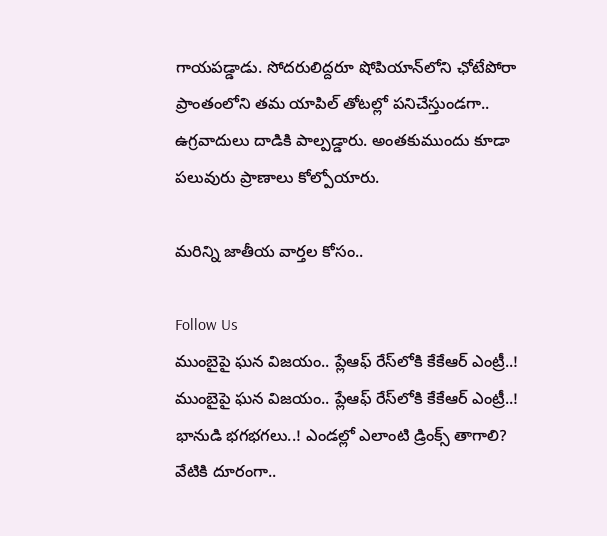గాయపడ్డాడు. సోదరులిద్దరూ షోపియాన్‌లోని ఛోటేపోరా ప్రాంతంలోని తమ యాపిల్ తోటల్లో పనిచేస్తుండగా.. ఉగ్రవాదులు దాడికి పాల్పడ్డారు. అంతకుముందు కూడా పలువురు ప్రాణాలు కోల్పోయారు.

మరిన్ని జాతీయ వార్తల కోసం..

Follow Us
ముంబైపై ఘన విజయం.. ప్లేఆఫ్ రేస్‌లోకి కేకేఆర్ ఎంట్రీ..!
ముంబైపై ఘన విజయం.. ప్లేఆఫ్ రేస్‌లోకి కేకేఆర్ ఎంట్రీ..!
భానుడి భగభగలు..! ఎండల్లో ఎలాంటి డ్రింక్స్ తాగాలి? వేటికి దూరంగా..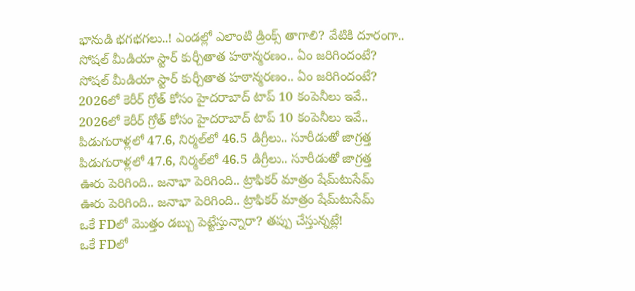భానుడి భగభగలు..! ఎండల్లో ఎలాంటి డ్రింక్స్ తాగాలి? వేటికి దూరంగా..
సోషల్ మీడియా స్టార్ కుర్చీతాత హఠాన్మరణం.. ఏం జరిగిందంటే?
సోషల్ మీడియా స్టార్ కుర్చీతాత హఠాన్మరణం.. ఏం జరిగిందంటే?
2026లో కెరీర్ గ్రోత్ కోసం హైదరాబాద్ టాప్ 10 కంపెనీలు ఇవే..
2026లో కెరీర్ గ్రోత్ కోసం హైదరాబాద్ టాప్ 10 కంపెనీలు ఇవే..
పిడుగురాళ్లలో 47.6, నిర్మల్‌లో 46.5 డిగ్రీలు.. సూరీడుతో జాగ్రత్త
పిడుగురాళ్లలో 47.6, నిర్మల్‌లో 46.5 డిగ్రీలు.. సూరీడుతో జాగ్రత్త
ఊరు పెరిగింది.. జనాభా పెరిగింది.. ట్రాఫికర్ మాత్రం షేమ్‌టుసేమ్
ఊరు పెరిగింది.. జనాభా పెరిగింది.. ట్రాఫికర్ మాత్రం షేమ్‌టుసేమ్
ఒకే FDలో మొత్తం డబ్బు పెట్టేస్తున్నారా? తప్పు చేస్తున్నట్లే!
ఒకే FDలో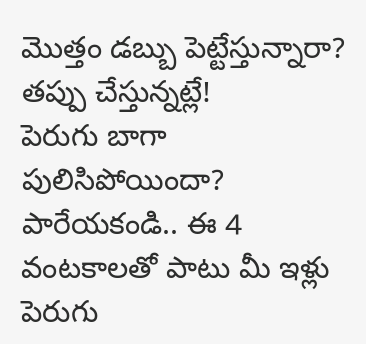మొత్తం డబ్బు పెట్టేస్తున్నారా? తప్పు చేస్తున్నట్లే!
పెరుగు బాగా పులిసిపోయిందా? పారేయకండి.. ఈ 4 వంటకాలతో పాటు మీ ఇళ్లు
పెరుగు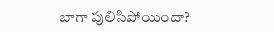బాగా పులిసిపోయిందా?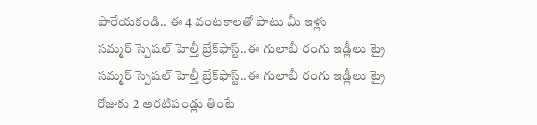పారేయకండి.. ఈ 4 వంటకాలతో పాటు మీ ఇళ్లు
సమ్మర్‌ స్పెషల్ హెల్తీ బ్రేక్‌ఫాస్ట్‌..ఈ గులాబీ రంగు ఇడ్లీలు ట్రై
సమ్మర్‌ స్పెషల్ హెల్తీ బ్రేక్‌ఫాస్ట్‌..ఈ గులాబీ రంగు ఇడ్లీలు ట్రై
రోజుకు 2 అరటిపండ్లు తింటే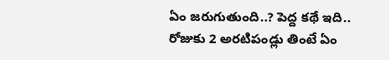ఏం జరుగుతుంది..? పెద్ద కథే ఇది..
రోజుకు 2 అరటిపండ్లు తింటే ఏం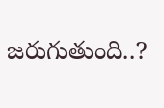జరుగుతుంది..?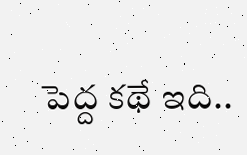పెద్ద కథే ఇది..